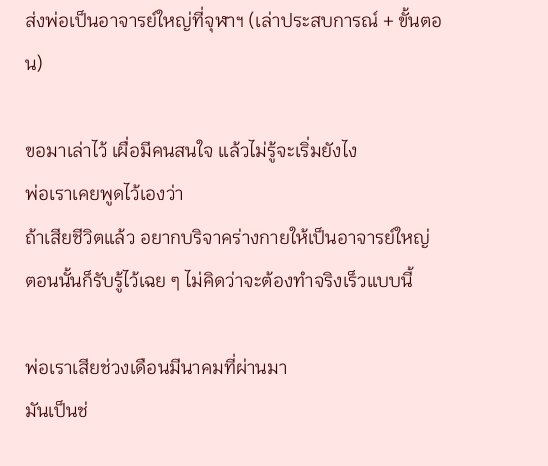ส่งพ่อเป็นอาจารย์ใหญ่ที่จุฬาฯ (เล่าประสบการณ์ + ขั้นตอน)

ขอมาเล่าไว้ เผื่อมีคนสนใจ แล้วไม่รู้จะเริ่มยังไง
พ่อเราเคยพูดไว้เองว่า
ถ้าเสียชีวิตแล้ว อยากบริจาคร่างกายให้เป็นอาจารย์ใหญ่
ตอนนั้นก็รับรู้ไว้เฉย ๆ ไม่คิดว่าจะต้องทำจริงเร็วแบบนี้

พ่อเราเสียช่วงเดือนมีนาคมที่ผ่านมา
มันเป็นช่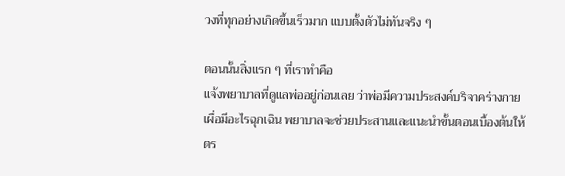วงที่ทุกอย่างเกิดขึ้นเร็วมาก แบบตั้งตัวไม่ทันจริง ๆ

ตอนนั้นสิ่งแรก ๆ ที่เราทำคือ
แจ้งพยาบาลที่ดูแลพ่ออยู่ก่อนเลย ว่าพ่อมีความประสงค์บริจาคร่างกาย
เผื่อมีอะไรฉุกเฉิน พยาบาลจะช่วยประสานและแนะนำขั้นตอนเบื้องต้นให้
ตร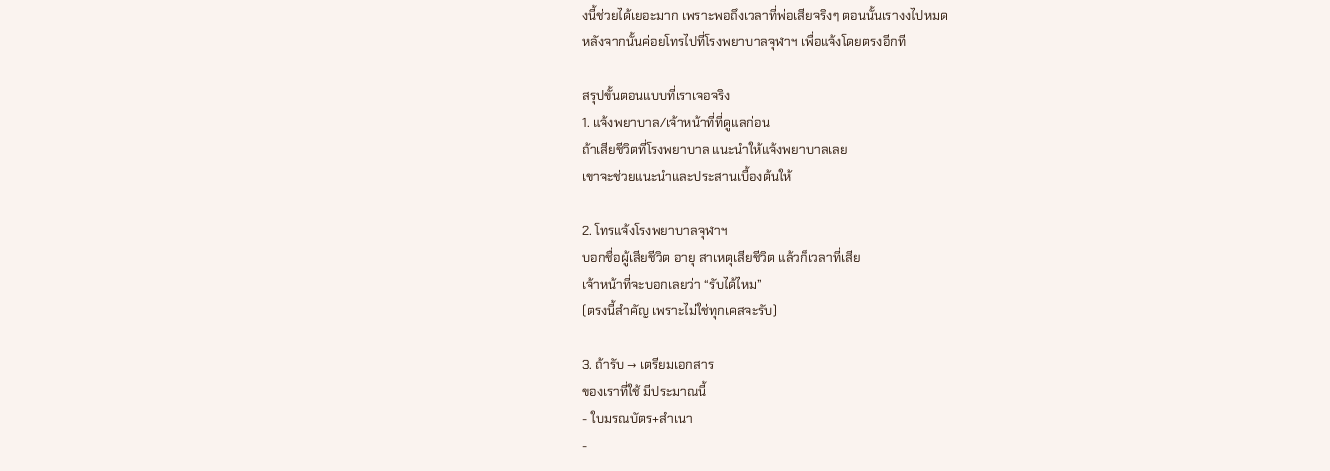งนี้ช่วยได้เยอะมาก เพราะพอถึงเวลาที่พ่อเสียจริงๆ ตอนนั้นเรางงไปหมด
หลังจากนั้นค่อยโทรไปที่โรงพยาบาลจุฬาฯ เพื่อแจ้งโดยตรงอีกที

สรุปขั้นตอนแบบที่เราเจอจริง
1. แจ้งพยาบาล/เจ้าหน้าที่ที่ดูแลก่อน
ถ้าเสียชีวิตที่โรงพยาบาล แนะนำให้แจ้งพยาบาลเลย
เขาจะช่วยแนะนำและประสานเบื้องต้นให้

2. โทรแจ้งโรงพยาบาลจุฬาฯ
บอกชื่อผู้เสียชีวิต อายุ สาเหตุเสียชีวิต แล้วก็เวลาที่เสีย
เจ้าหน้าที่จะบอกเลยว่า “รับได้ไหม”
(ตรงนี้สำคัญ เพราะไม่ใช่ทุกเคสจะรับ)

3. ถ้ารับ → เตรียมเอกสาร
ของเราที่ใช้ มีประมาณนี้
- ใบมรณบัตร+สำเนา
-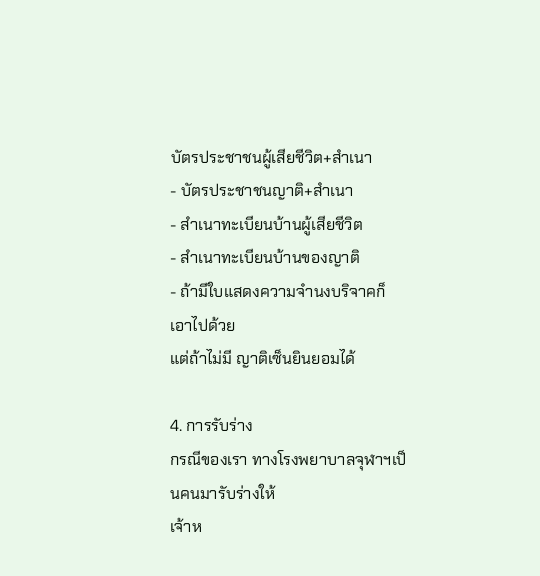บัตรประชาชนผู้เสียชีวิต+สำเนา
- บัตรประชาชนญาติ+สำเนา
- สำเนาทะเบียนบ้านผู้เสียชีวิต
- สำเนาทะเบียนบ้านของญาติ
- ถ้ามีใบแสดงความจำนงบริจาคก็เอาไปด้วย
แต่ถ้าไม่มี ญาติเซ็นยินยอมได้

4. การรับร่าง
กรณีของเรา ทางโรงพยาบาลจุฬาฯเป็นคนมารับร่างให้
เจ้าห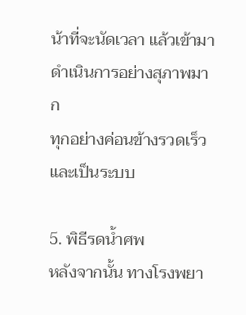น้าที่จะนัดเวลา แล้วเข้ามาดำเนินการอย่างสุภาพมาก
ทุกอย่างค่อนข้างรวดเร็วและเป็นระบบ

5. พิธีรดน้ำศพ
หลังจากนั้น ทางโรงพยา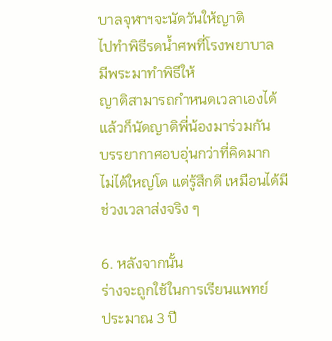บาลจุฬาฯจะนัดวันให้ญาติ
ไปทำพิธีรดน้ำศพที่โรงพยาบาล
มีพระมาทำพิธีให้
ญาติสามารถกำหนดเวลาเองได้ แล้วก็นัดญาติพี่น้องมาร่วมกัน
บรรยากาศอบอุ่นกว่าที่คิดมาก
ไม่ได้ใหญ่โต แต่รู้สึกดี เหมือนได้มีช่วงเวลาส่งจริง ๆ

6. หลังจากนั้น
ร่างจะถูกใช้ในการเรียนแพทย์
ประมาณ 3 ปี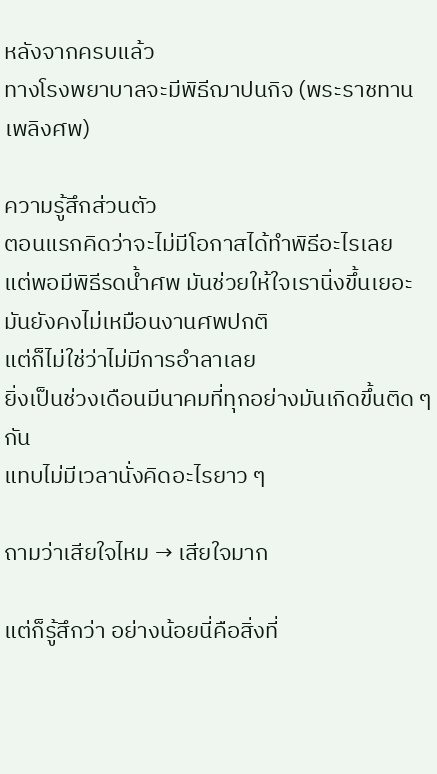หลังจากครบแล้ว
ทางโรงพยาบาลจะมีพิธีฌาปนกิจ (พระราชทานเพลิงศพ)

ความรู้สึกส่วนตัว
ตอนแรกคิดว่าจะไม่มีโอกาสได้ทำพิธีอะไรเลย
แต่พอมีพิธีรดน้ำศพ มันช่วยให้ใจเรานิ่งขึ้นเยอะ
มันยังคงไม่เหมือนงานศพปกติ
แต่ก็ไม่ใช่ว่าไม่มีการอำลาเลย
ยิ่งเป็นช่วงเดือนมีนาคมที่ทุกอย่างมันเกิดขึ้นติด ๆ กัน
แทบไม่มีเวลานั่งคิดอะไรยาว ๆ

ถามว่าเสียใจไหม → เสียใจมาก

แต่ก็รู้สึกว่า อย่างน้อยนี่คือสิ่งที่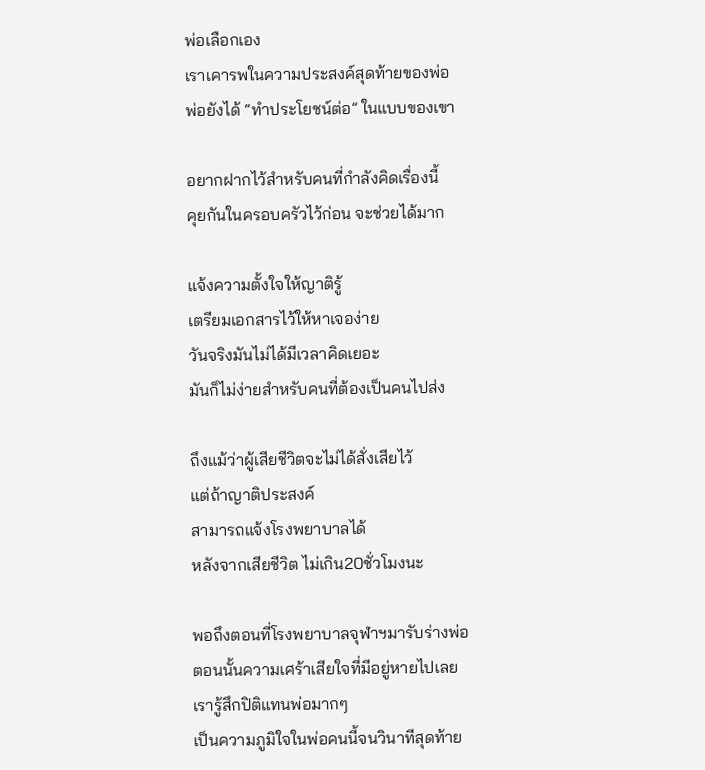พ่อเลือกเอง
เราเคารพในความประสงค์สุดท้ายของพ่อ
พ่อยังได้ “ทำประโยชน์ต่อ” ในแบบของเขา

อยากฝากไว้สำหรับคนที่กำลังคิดเรื่องนี้
คุยกันในครอบครัวไว้ก่อน จะช่วยได้มาก

แจ้งความตั้งใจให้ญาติรู้
เตรียมเอกสารไว้ให้หาเจอง่าย
วันจริงมันไม่ได้มีเวลาคิดเยอะ
มันก็ไม่ง่ายสำหรับคนที่ต้องเป็นคนไปส่ง

ถึงแม้ว่าผู้เสียชีวิตจะไม่ได้สั่งเสียไว้
แต่ถ้าญาติประสงค์
สามารถแจ้งโรงพยาบาลได้
หลังจากเสียชีวิต ไม่เกิน20ชั่วโมงนะ

พอถึงตอนที่โรงพยาบาลจุฬาฯมารับร่างพ่อ
ตอนนั้นความเศร้าเสียใจที่มีอยู่หายไปเลย
เรารู้สึกปิติแทนพ่อมากๆ
เป็นความภูมิใจในพ่อคนนี้จนวินาทีสุดท้าย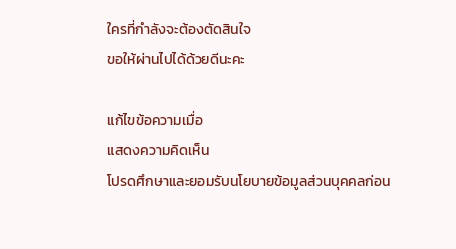ใครที่กำลังจะต้องตัดสินใจ
ขอให้ผ่านไปได้ด้วยดีนะคะ

แก้ไขข้อความเมื่อ
แสดงความคิดเห็น
โปรดศึกษาและยอมรับนโยบายข้อมูลส่วนบุคคลก่อน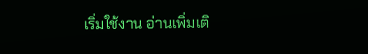เริ่มใช้งาน อ่านเพิ่มเติ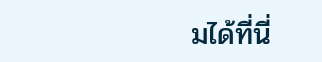มได้ที่นี่